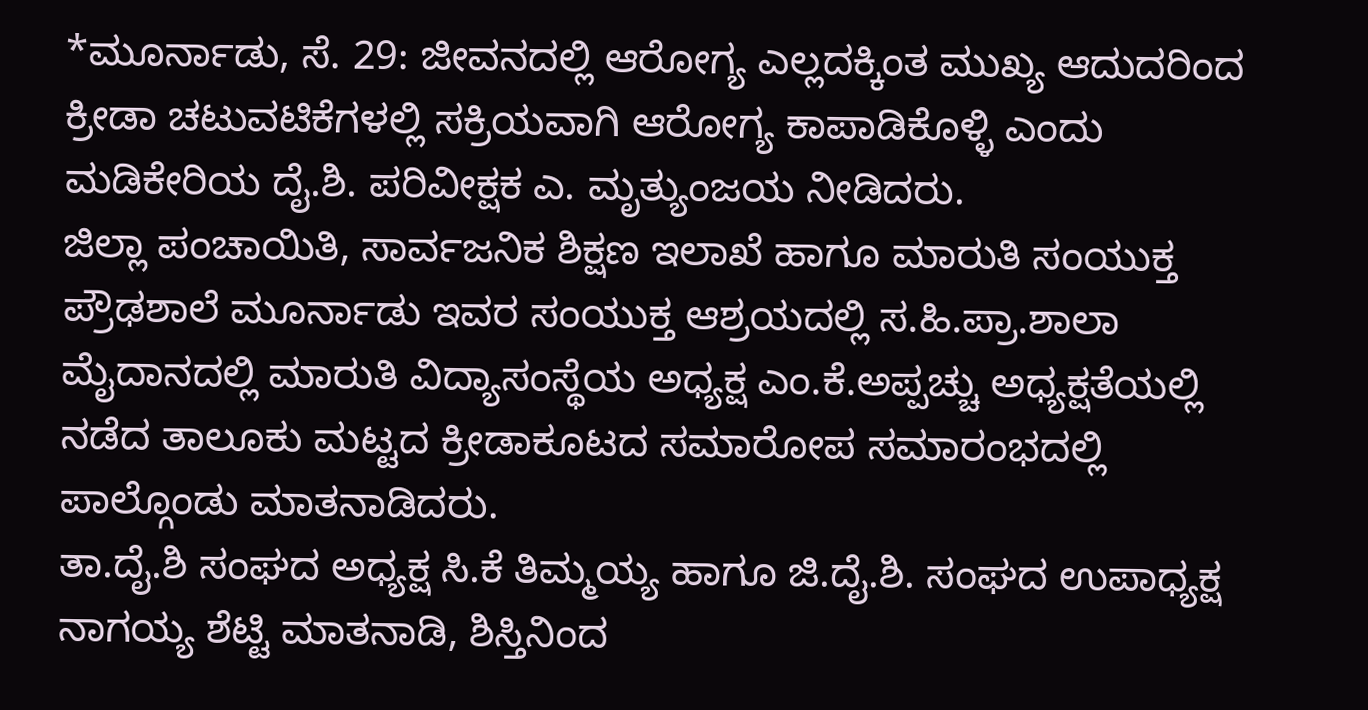*ಮೂರ್ನಾಡು, ಸೆ. 29: ಜೀವನದಲ್ಲಿ ಆರೋಗ್ಯ ಎಲ್ಲದಕ್ಕಿಂತ ಮುಖ್ಯ ಆದುದರಿಂದ ಕ್ರೀಡಾ ಚಟುವಟಿಕೆಗಳಲ್ಲಿ ಸಕ್ರಿಯವಾಗಿ ಆರೋಗ್ಯ ಕಾಪಾಡಿಕೊಳ್ಳಿ ಎಂದು ಮಡಿಕೇರಿಯ ದೈ.ಶಿ. ಪರಿವೀಕ್ಷಕ ಎ. ಮೃತ್ಯುಂಜಯ ನೀಡಿದರು.
ಜಿಲ್ಲಾ ಪಂಚಾಯಿತಿ, ಸಾರ್ವಜನಿಕ ಶಿಕ್ಷಣ ಇಲಾಖೆ ಹಾಗೂ ಮಾರುತಿ ಸಂಯುಕ್ತ ಪ್ರೌಢಶಾಲೆ ಮೂರ್ನಾಡು ಇವರ ಸಂಯುಕ್ತ ಆಶ್ರಯದಲ್ಲಿ ಸ.ಹಿ.ಪ್ರಾ.ಶಾಲಾ ಮೈದಾನದಲ್ಲಿ ಮಾರುತಿ ವಿದ್ಯಾಸಂಸ್ಥೆಯ ಅಧ್ಯಕ್ಷ ಎಂ.ಕೆ.ಅಪ್ಪಚ್ಚು ಅಧ್ಯಕ್ಷತೆಯಲ್ಲಿ ನಡೆದ ತಾಲೂಕು ಮಟ್ಟದ ಕ್ರೀಡಾಕೂಟದ ಸಮಾರೋಪ ಸಮಾರಂಭದಲ್ಲಿ ಪಾಲ್ಗೊಂಡು ಮಾತನಾಡಿದರು.
ತಾ.ದೈ.ಶಿ ಸಂಘದ ಅಧ್ಯಕ್ಷ ಸಿ.ಕೆ ತಿಮ್ಮಯ್ಯ ಹಾಗೂ ಜಿ.ದೈ.ಶಿ. ಸಂಘದ ಉಪಾಧ್ಯಕ್ಷ ನಾಗಯ್ಯ ಶೆಟ್ಟಿ ಮಾತನಾಡಿ, ಶಿಸ್ತಿನಿಂದ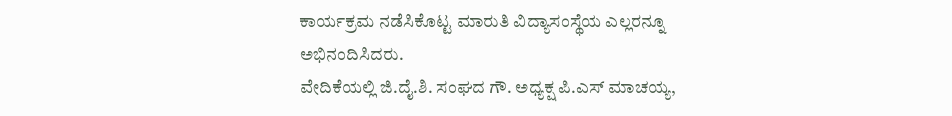ಕಾರ್ಯಕ್ರಮ ನಡೆಸಿಕೊಟ್ಟ ಮಾರುತಿ ವಿದ್ಯಾಸಂಸ್ಥೆಯ ಎಲ್ಲರನ್ನೂ ಅಭಿನಂದಿಸಿದರು.
ವೇದಿಕೆಯಲ್ಲಿ ಜಿ.ದೈ.ಶಿ. ಸಂಘದ ಗೌ. ಅಧ್ಯಕ್ಷ ಪಿ.ಎಸ್ ಮಾಚಯ್ಯ,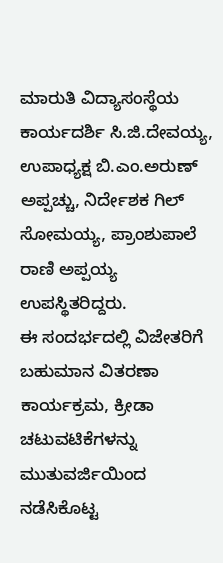ಮಾರುತಿ ವಿದ್ಯಾಸಂಸ್ಥೆಯ ಕಾರ್ಯದರ್ಶಿ ಸಿ.ಜಿ.ದೇವಯ್ಯ, ಉಪಾಧ್ಯಕ್ಷ ಬಿ.ಎಂ.ಅರುಣ್ ಅಪ್ಪಚ್ಚು, ನಿರ್ದೇಶಕ ಗಿಲ್ ಸೋಮಯ್ಯ, ಪ್ರಾಂಶುಪಾಲೆ ರಾಣಿ ಅಪ್ಪಯ್ಯ ಉಪಸ್ಥಿತರಿದ್ದರು.
ಈ ಸಂದರ್ಭದಲ್ಲಿ ವಿಜೇತರಿಗೆ ಬಹುಮಾನ ವಿತರಣಾ ಕಾರ್ಯಕ್ರಮ, ಕ್ರೀಡಾ ಚಟುವಟಿಕೆಗಳನ್ನು ಮುತುವರ್ಜಿಯಿಂದ ನಡೆಸಿಕೊಟ್ಟ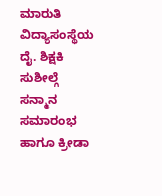ಮಾರುತಿ ವಿದ್ಯಾಸಂಸ್ಥೆಯ ದೈ. ಶಿಕ್ಷಕಿ ಸುಶೀಲ್ಗೆ ಸನ್ಮಾನ ಸಮಾರಂಭ ಹಾಗೂ ಕ್ರೀಡಾ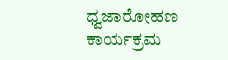ಧ್ವಜಾರೋಹಣ ಕಾರ್ಯಕ್ರಮ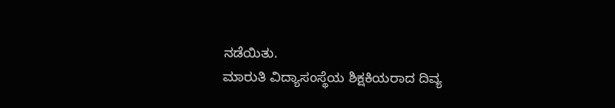ನಡೆಯಿತು.
ಮಾರುತಿ ವಿದ್ಯಾಸಂಸ್ಥೆಯ ಶಿಕ್ಷಕಿಯರಾದ ದಿವ್ಯ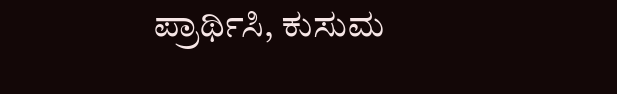ಪ್ರಾರ್ಥಿಸಿ, ಕುಸುಮ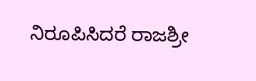ನಿರೂಪಿಸಿದರೆ ರಾಜಶ್ರೀ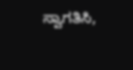ಸ್ವಾಗತಿಸಿ,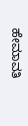ಹೇಮಾವತಿ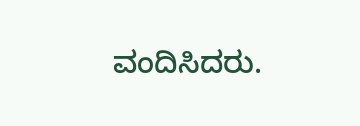ವಂದಿಸಿದರು.